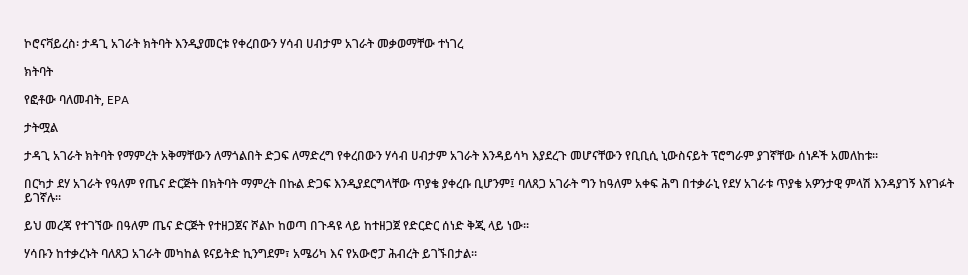ኮሮናቫይረስ፡ ታዳጊ አገራት ክትባት እንዲያመርቱ የቀረበውን ሃሳብ ሀብታም አገራት መቃወማቸው ተነገረ

ክትባት

የፎቶው ባለመብት, EPA

ታትሟል

ታዳጊ አገራት ክትባት የማምረት አቅማቸውን ለማጎልበት ድጋፍ ለማድረግ የቀረበውን ሃሳብ ሀብታም አገራት እንዳይሳካ እያደረጉ መሆናቸውን የቢቢሲ ኒውስናይት ፕሮግራም ያገኛቸው ሰነዶች አመለከቱ።

በርካታ ደሃ አገራት የዓለም የጤና ድርጅት በክትባት ማምረት በኩል ድጋፍ እንዲያደርግላቸው ጥያቄ ያቀረቡ ቢሆንም፤ ባለጸጋ አገራት ግን ከዓለም አቀፍ ሕግ በተቃራኒ የደሃ አገራቱ ጥያቄ አዎንታዊ ምላሽ እንዳያገኝ እየገፉት ይገኛሉ።

ይህ መረጃ የተገኘው በዓለም ጤና ድርጅት የተዘጋጀና ሾልኮ ከወጣ በጉዳዩ ላይ ከተዘጋጀ የድርድር ሰነድ ቅጂ ላይ ነው።

ሃሳቡን ከተቃረኑት ባለጸጋ አገራት መካከል ዩናይትድ ኪንግደም፣ አሜሪካ እና የአውሮፓ ሕብረት ይገኙበታል።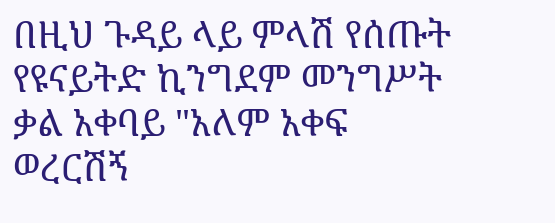በዚህ ጉዳይ ላይ ምላሽ የሰጡት የዩናይትድ ኪንግደም መንግሥት ቃል አቀባይ "አለም አቀፍ ወረርሽኝ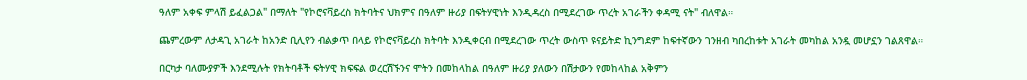ዓለም አቀፍ ምላሽ ይፈልጋል" በማለት "የኮሮናቫይረስ ክትባትና ህክምና በዓለም ዙሪያ በፍትሃዊነት እንዲዳረስ በሚደረገው ጥረት አገራችን ቀዳሚ ናት" ብለዋል።

ጨምረውም ለታዳጊ አገራት ከአንድ ቢሊየን ብልቃጥ በላይ የኮሮናቫይረስ ክትባት እንዲቀርብ በሚደረገው ጥረት ውስጥ ዩናይትድ ኪንግደም ከፍተኛውን ገንዘብ ካበረከቱት አገራት መካከል አንዷ መሆኗን ገልጸዋል።

በርካታ ባለሙያዎች እንደሚሉት የክትባቶች ፍትሃዊ ክፍፍል ወረርሽኙንና ሞትን በመከላከል በዓለም ዙሪያ ያለውን በሽታውን የመከላከል አቅምን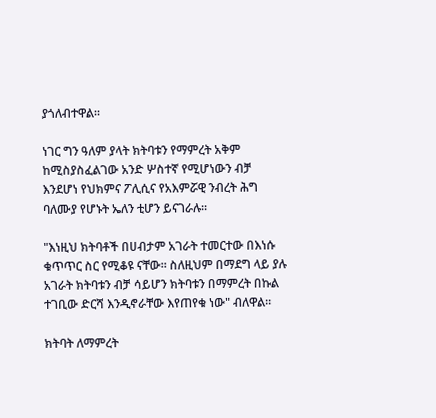ያጎለብተዋል።

ነገር ግን ዓለም ያላት ክትባቱን የማምረት አቅም ከሚስያስፈልገው አንድ ሦስተኛ የሚሆነውን ብቻ እንደሆነ የህክምና ፖሊሲና የአእምሯዊ ንብረት ሕግ ባለሙያ የሆኑት ኤለን ቲሆን ይናገራሉ።

"እነዚህ ክትባቶች በሀብታም አገራት ተመርተው በእነሱ ቁጥጥር ስር የሚቆዩ ናቸው። ስለዚህም በማደግ ላይ ያሉ አገራት ክትባቱን ብቻ ሳይሆን ክትባቱን በማምረት በኩል ተገቢው ድርሻ እንዲኖራቸው እየጠየቁ ነው" ብለዋል።

ክትባት ለማምረት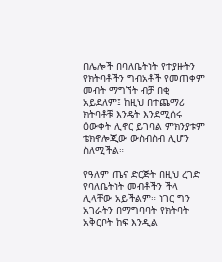በሌሎች በባለቤትነት የተያዙትን የክትባቶችን ግብአቶች የመጠቀም መብት ማግኘት ብቻ በቂ አይደለም፤ ከዚህ በተጨማሪ ክትባቶቹ እንዴት እንደሚሰሩ ዕውቀት ሊኖር ይገባል ምክንያቱም ቴክኖሎጂው ውስብስብ ሊሆን ስለሚችል።

የዓለም ጤና ድርጅት በዚህ ረገድ የባለቤትነት መብቶችን ችላ ሊላቸው አይችልም። ነገር ግን አገራትን በማግባባት የክትባት አቅርቦት ከፍ እንዲል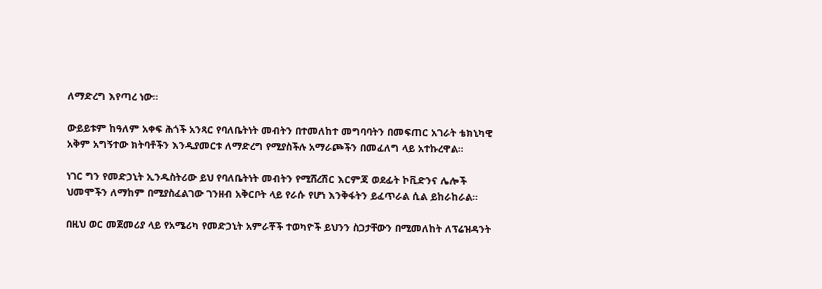ለማድረግ እየጣረ ነው።

ውይይቱም ከዓለም አቀፍ ሕጎች አንጻር የባለቤትነት መብትን በተመለከተ መግባባትን በመፍጠር አገራት ቴክኒካዊ አቅም አግኝተው ክትባቶችን እንዲያመርቱ ለማድረግ የሚያስችሉ አማራጮችን በመፈለግ ላይ አተኩረዋል።

ነገር ግን የመድኃኒት ኢንዱስትሪው ይህ የባለቤትነት መብትን የሚሸረሽር እርምጃ ወደፊት ኮቪድንና ሌሎች ህመሞችን ለማከም በሚያስፈልገው ገንዘብ አቅርቦት ላይ የራሱ የሆነ እንቅፋትን ይፈጥራል ሲል ይከራከራል።

በዚህ ወር መጀመሪያ ላይ የአሜሪካ የመድኃኒት አምራቾች ተወካዮች ይህንን ስጋታቸውን በሚመለከት ለፕሬዝዳንት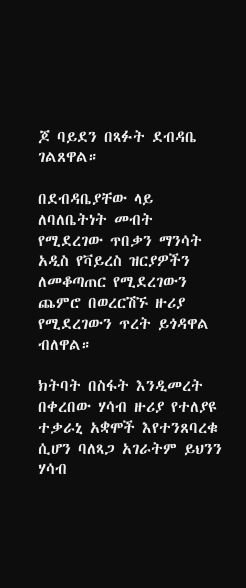ጆ ባይደን በጻፉት ደብዳቤ ገልጸዋል።

በደብዳቤያቸው ላይ ለባለቤትነት መብት የሚደረገው ጥበቃን ማንሳት አዲስ የቫይረስ ዝርያዎችን ለመቆጣጠር የሚደረገውን ጨምሮ በወረርሽኙ ዙሪያ የሚደረገውን ጥረት ይጎዳዋል ብለዋል።

ክትባት በስፋት እንዲመረት በቀረበው ሃሳብ ዙሪያ የተለያዩ ተቃራኒ አቋሞች እየተንጸባረቁ ሲሆን ባለጻጋ አገራትም ይህንን ሃሳብ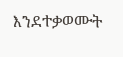እንደተቃወሙት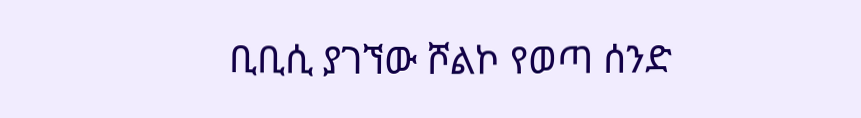ቢቢሲ ያገኘው ሾልኮ የወጣ ሰንድ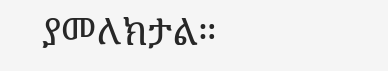ያመለክታል።